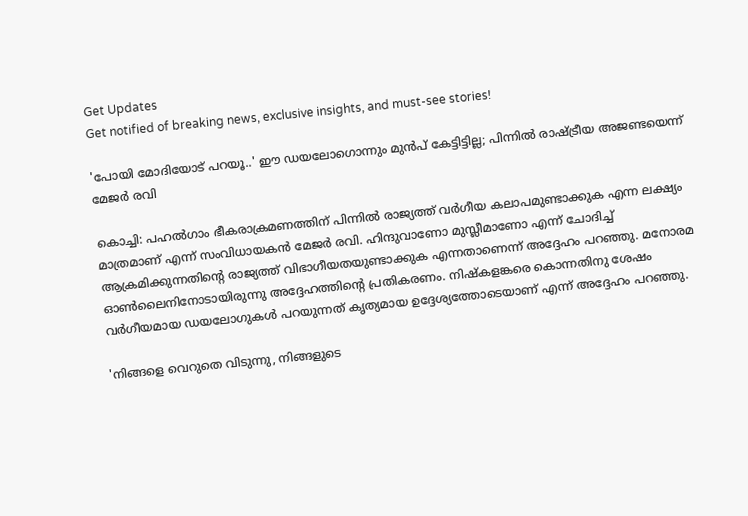Get Updates
Get notified of breaking news, exclusive insights, and must-see stories!

'പോയി മോദിയോട് പറയൂ..' ഈ ഡയലോഗൊന്നും മുന്‍പ് കേട്ടിട്ടില്ല; പിന്നില്‍ രാഷ്ട്രീയ അജണ്ടയെന്ന് മേജര്‍ രവി

കൊച്ചി: പഹല്‍ഗാം ഭീകരാക്രമണത്തിന് പിന്നില്‍ രാജ്യത്ത് വര്‍ഗീയ കലാപമുണ്ടാക്കുക എന്ന ലക്ഷ്യം മാത്രമാണ് എന്ന് സംവിധായകന്‍ മേജര്‍ രവി. ഹിന്ദുവാണോ മുസ്ലീമാണോ എന്ന് ചോദിച്ച് ആക്രമിക്കുന്നതിന്റെ രാജ്യത്ത് വിഭാഗീയതയുണ്ടാക്കുക എന്നതാണെന്ന് അദ്ദേഹം പറഞ്ഞു. മനോരമ ഓണ്‍ലൈനിനോടായിരുന്നു അദ്ദേഹത്തിന്റെ പ്രതികരണം. നിഷ്‌കളങ്കരെ കൊന്നതിനു ശേഷം വര്‍ഗീയമായ ഡയലോഗുകള്‍ പറയുന്നത് കൃത്യമായ ഉദ്ദേശ്യത്തോടെയാണ് എന്ന് അദ്ദേഹം പറഞ്ഞു.

'നിങ്ങളെ വെറുതെ വിടുന്നു, നിങ്ങളുടെ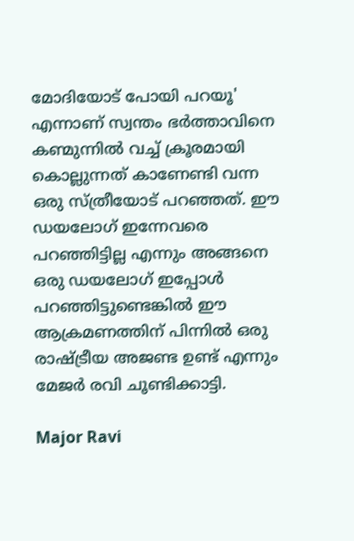മോദിയോട് പോയി പറയൂ' എന്നാണ് സ്വന്തം ഭര്‍ത്താവിനെ കണ്മുന്നില്‍ വച്ച് ക്രൂരമായി കൊല്ലുന്നത് കാണേണ്ടി വന്ന ഒരു സ്ത്രീയോട് പറഞ്ഞത്. ഈ ഡയലോഗ് ഇന്നേവരെ പറഞ്ഞിട്ടില്ല എന്നും അങ്ങനെ ഒരു ഡയലോഗ് ഇപ്പോള്‍ പറഞ്ഞിട്ടുണ്ടെങ്കില്‍ ഈ ആക്രമണത്തിന് പിന്നില്‍ ഒരു രാഷ്ട്രീയ അജണ്ട ഉണ്ട് എന്നും മേജര്‍ രവി ചൂണ്ടിക്കാട്ടി.

Major Ravi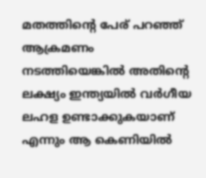മതത്തിന്റെ പേര് പറഞ്ഞ് ആക്രമണം നടത്തിയെങ്കില്‍ അതിന്റെ ലക്ഷ്യം ഇന്ത്യയില്‍ വര്‍ഗീയ ലഹള ഉണ്ടാക്കുകയാണ് എന്നും ആ കെണിയില്‍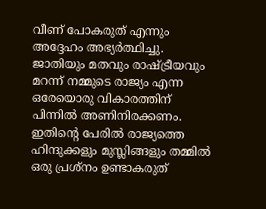വീണ് പോകരുത് എന്നും അദ്ദേഹം അഭ്യര്‍ത്ഥിച്ചു. ജാതിയും മതവും രാഷ്ട്രീയവും മറന്ന് നമ്മുടെ രാജ്യം എന്ന ഒരേയൊരു വികാരത്തിന് പിന്നില്‍ അണിനിരക്കണം. ഇതിന്റെ പേരില്‍ രാജ്യത്തെ ഹിന്ദുക്കളും മുസ്ലിങ്ങളും തമ്മില്‍ ഒരു പ്രശ്‌നം ഉണ്ടാകരുത്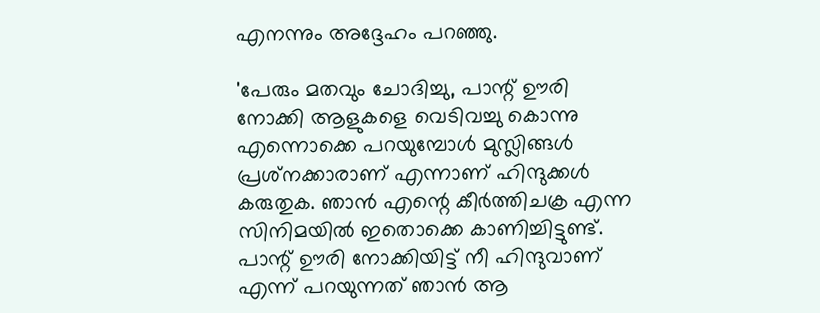എനന്നും അദ്ദേഹം പറഞ്ഞു.

'പേരും മതവും ചോദിച്ചു, പാന്റ് ഊരി നോക്കി ആളുകളെ വെടിവച്ചു കൊന്നു എന്നൊക്കെ പറയുമ്പോള്‍ മുസ്ലിങ്ങള്‍ പ്രശ്‌നക്കാരാണ് എന്നാണ് ഹിന്ദുക്കള്‍ കരുതുക. ഞാന്‍ എന്റെ കീര്‍ത്തിചക്ര എന്ന സിനിമയില്‍ ഇതൊക്കെ കാണിച്ചിട്ടുണ്ട്. പാന്റ് ഊരി നോക്കിയിട്ട് നീ ഹിന്ദുവാണ് എന്ന് പറയുന്നത് ഞാന്‍ ആ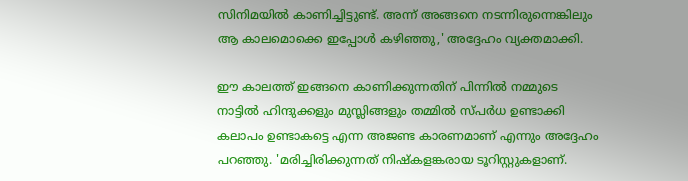സിനിമയില്‍ കാണിച്ചിട്ടുണ്ട്. അന്ന് അങ്ങനെ നടന്നിരുന്നെങ്കിലും ആ കാലമൊക്കെ ഇപ്പോള്‍ കഴിഞ്ഞു,' അദ്ദേഹം വ്യക്തമാക്കി.

ഈ കാലത്ത് ഇങ്ങനെ കാണിക്കുന്നതിന് പിന്നില്‍ നമ്മുടെ നാട്ടില്‍ ഹിന്ദുക്കളും മുസ്ലിങ്ങളും തമ്മില്‍ സ്പര്‍ധ ഉണ്ടാക്കി കലാപം ഉണ്ടാകട്ടെ എന്ന അജണ്ട കാരണമാണ് എന്നും അദ്ദേഹം പറഞ്ഞു. 'മരിച്ചിരിക്കുന്നത് നിഷ്‌കളങ്കരായ ടൂറിസ്റ്റുകളാണ്.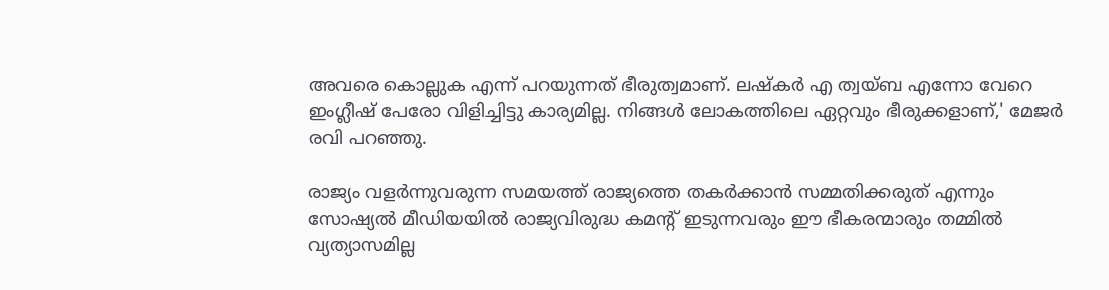അവരെ കൊല്ലുക എന്ന് പറയുന്നത് ഭീരുത്വമാണ്. ലഷ്‌കര്‍ എ ത്വയ്ബ എന്നോ വേറെ ഇംഗ്ലീഷ് പേരോ വിളിച്ചിട്ടു കാര്യമില്ല. നിങ്ങള്‍ ലോകത്തിലെ ഏറ്റവും ഭീരുക്കളാണ്,' മേജര്‍ രവി പറഞ്ഞു.

രാജ്യം വളര്‍ന്നുവരുന്ന സമയത്ത് രാജ്യത്തെ തകര്‍ക്കാന്‍ സമ്മതിക്കരുത് എന്നും സോഷ്യല്‍ മീഡിയയില്‍ രാജ്യവിരുദ്ധ കമന്റ് ഇടുന്നവരും ഈ ഭീകരന്മാരും തമ്മില്‍ വ്യത്യാസമില്ല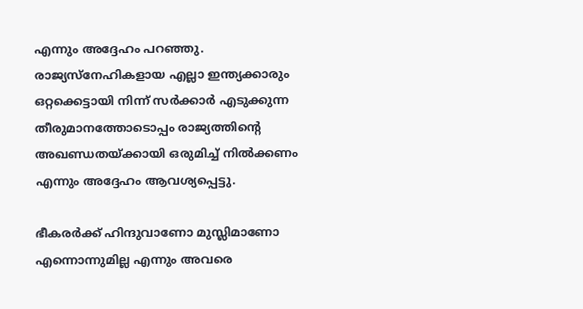എന്നും അദ്ദേഹം പറഞ്ഞു. രാജ്യസ്‌നേഹികളായ എല്ലാ ഇന്ത്യക്കാരും ഒറ്റക്കെട്ടായി നിന്ന് സര്‍ക്കാര്‍ എടുക്കുന്ന തീരുമാനത്തോടൊപ്പം രാജ്യത്തിന്റെ അഖണ്ഡതയ്ക്കായി ഒരുമിച്ച് നില്‍ക്കണം എന്നും അദ്ദേഹം ആവശ്യപ്പെട്ടു.

ഭീകരര്‍ക്ക് ഹിന്ദുവാണോ മുസ്ലിമാണോ എന്നൊന്നുമില്ല എന്നും അവരെ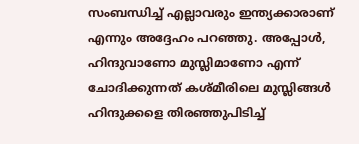സംബന്ധിച്ച് എല്ലാവരും ഇന്ത്യക്കാരാണ് എന്നും അദ്ദേഹം പറഞ്ഞു. അപ്പോള്‍, ഹിന്ദുവാണോ മുസ്ലിമാണോ എന്ന് ചോദിക്കുന്നത് കശ്മീരിലെ മുസ്ലിങ്ങള്‍ ഹിന്ദുക്കളെ തിരഞ്ഞുപിടിച്ച്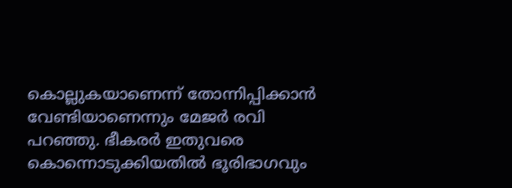കൊല്ലുകയാണെന്ന് തോന്നിപ്പിക്കാന്‍ വേണ്ടിയാണെന്നും മേജര്‍ രവി പറഞ്ഞു. ഭീകരര്‍ ഇതുവരെ കൊന്നൊടുക്കിയതില്‍ ഭൂരിഭാഗവും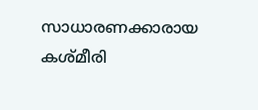സാധാരണക്കാരായ കശ്മീരി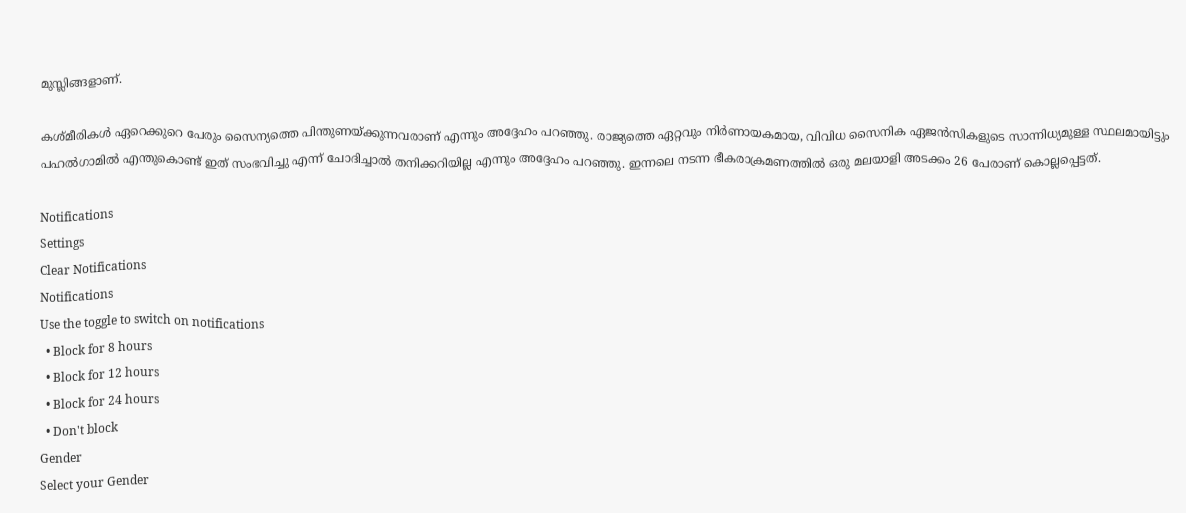മുസ്ലിങ്ങളാണ്.

കശ്മീരികള്‍ ഏറെക്കുറെ പേരും സൈന്യത്തെ പിന്തുണയ്ക്കുന്നവരാണ് എന്നും അദ്ദേഹം പറഞ്ഞു. രാജ്യത്തെ ഏറ്റവും നിര്‍ണായകമായ, വിവിധ സൈനിക ഏജന്‍സികളുടെ സാന്നിധ്യമുള്ള സ്ഥലമായിട്ടും പഹല്‍ഗാമില്‍ എന്തുകൊണ്ട് ഇത് സംഭവിച്ചു എന്ന് ചോദിച്ചാല്‍ തനിക്കറിയില്ല എന്നും അദ്ദേഹം പറഞ്ഞു. ഇന്നലെ നടന്ന ഭീകരാക്രമണത്തില്‍ ഒരു മലയാളി അടക്കം 26 പേരാണ് കൊല്ലപ്പെട്ടത്.

Notifications
Settings
Clear Notifications
Notifications
Use the toggle to switch on notifications
  • Block for 8 hours
  • Block for 12 hours
  • Block for 24 hours
  • Don't block
Gender
Select your Gender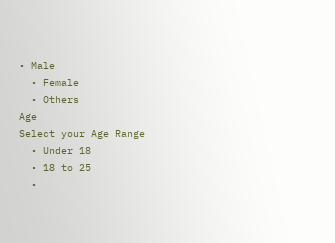• Male
  • Female
  • Others
Age
Select your Age Range
  • Under 18
  • 18 to 25
  •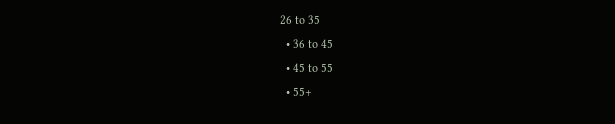26 to 35
  • 36 to 45
  • 45 to 55
  • 55+